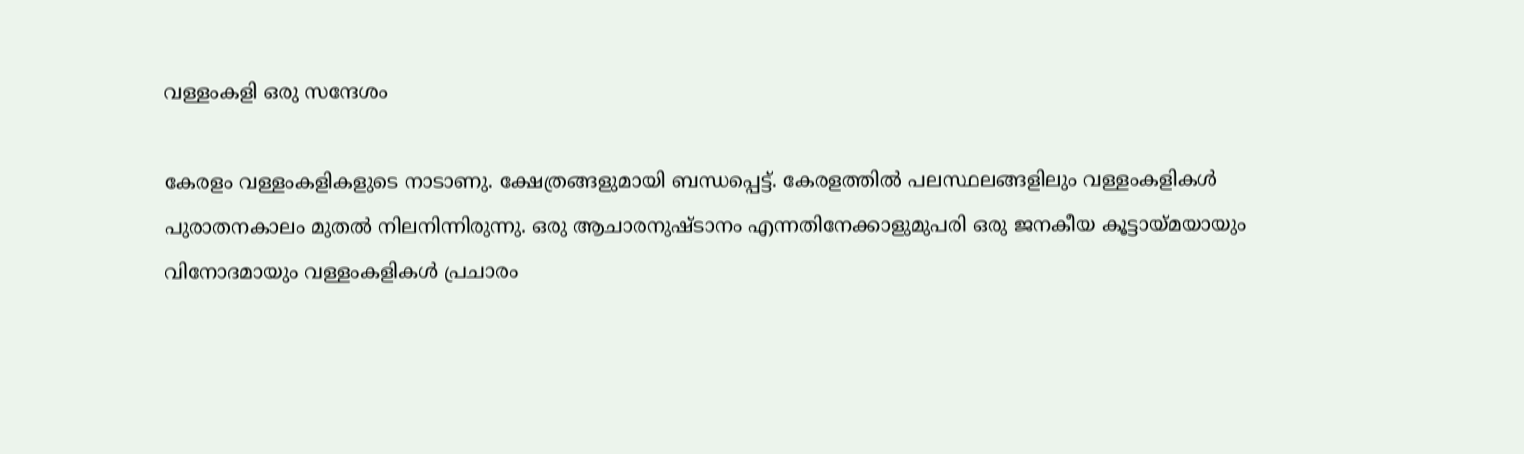വള്ളംകളി ഒരു സന്ദേശം

കേരളം വള്ളംകളികളുടെ നാടാണു. ക്ഷേത്രങ്ങളുമായി ബന്ധപ്പെട്ട്‌. കേരളത്തില്‍ പലസ്ഥലങ്ങളിലും വള്ളംകളികള്‍ പുരാതനകാലം മുതല്‍ നിലനിന്നിരുന്നു. ഒരു ആചാരനുഷ്ടാനം എന്നതിനേക്കാളുമുപരി ഒരു ജനകീയ കൂട്ടായ്മയായും വിനോദമായും വള്ളംകളികള്‍ പ്രചാരം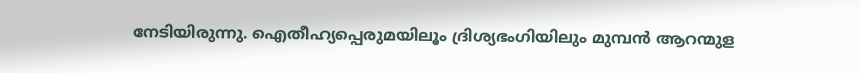നേടിയിരുന്നു. ഐതീഹ്യപ്പെരുമയിലൂം ദ്രിശ്യഭംഗിയിലും മുമ്പന്‍ ആറന്മുള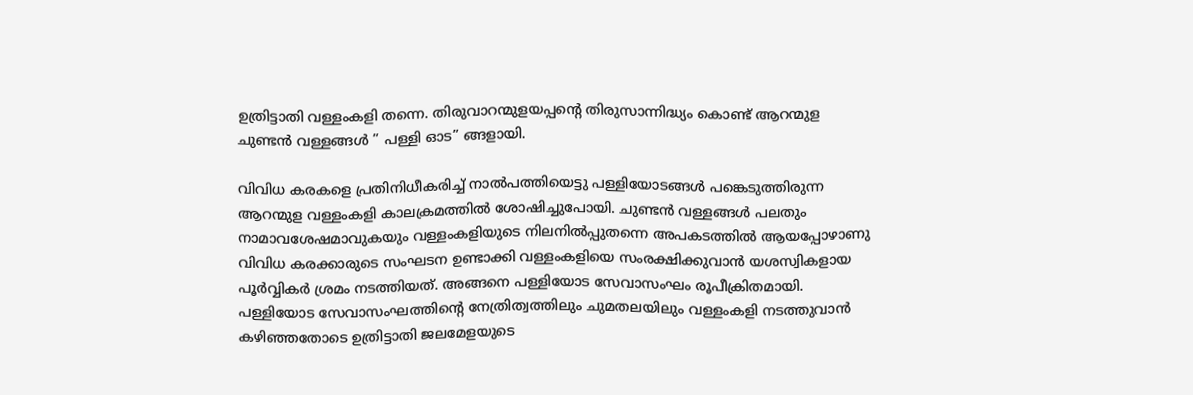ഉത്രിട്ടാതി വള്ളംകളി തന്നെ. തിരുവാറന്മുളയപ്പന്റെ തിരുസാന്നിദ്ധ്യം കൊണ്ട്‌ ആറന്മുള ചുണ്ടന്‍ വള്ളങ്ങള്‍ ” പള്ളി ഓട” ങ്ങളായി.

വിവിധ കരകളെ പ്രതിനിധീകരിച്ച്‌ നാല്‍പത്തിയെട്ടു പള്ളിയോടങ്ങള്‍ പങ്കെടുത്തിരുന്ന ആറന്മുള വള്ളംകളി കാലക്രമത്തില്‍ ശോഷിച്ചുപോയി. ചുണ്ടന്‍ വള്ളങ്ങള്‍ പലതും നാമാവശേഷമാവുകയും വള്ളംകളിയുടെ നിലനില്‍പ്പുതന്നെ അപകടത്തില്‍ ആയപ്പോഴാണു വിവിധ കരക്കാരുടെ സംഘടന ഉണ്ടാക്കി വള്ളംകളിയെ സംരക്ഷിക്കുവാന്‍ യശസ്വികളായ പൂര്‍വ്വികര്‍ ശ്രമം നടത്തിയത്‌. അങ്ങനെ പള്ളിയോട സേവാസംഘം രൂപീക്രിതമായി. പള്ളിയോട സേവാസംഘത്തിന്റെ നേത്രിത്വത്തിലും ചുമതലയിലും വള്ളംകളി നടത്തുവാന്‍ കഴിഞ്ഞതോടെ ഉത്രിട്ടാതി ജലമേളയുടെ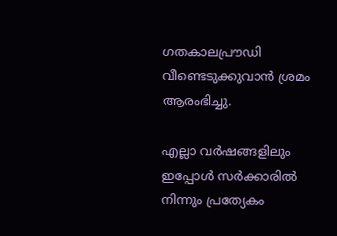ഗതകാലപ്രൗഡി വീണ്ടെടുക്കുവാന്‍ ശ്രമം ആരംഭിച്ചു.

എല്ലാ വര്‍ഷങ്ങളിലും ഇപ്പോള്‍ സര്‍ക്കാരില്‍ നിന്നും പ്രത്യേകം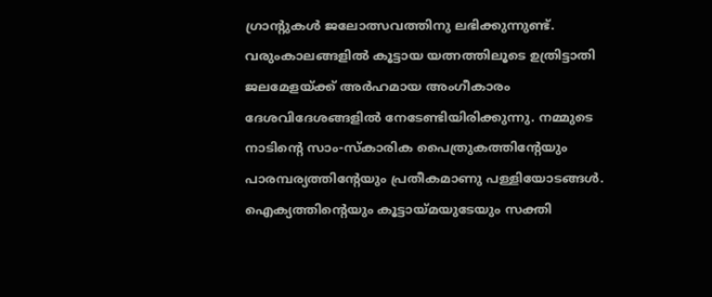ഗ്രാന്റുകള്‍ ജലോത്സവത്തിനു ലഭിക്കുന്നുണ്ട്‌. വരുംകാലങ്ങളില്‍ കൂട്ടായ യത്നത്തിലൂടെ ഉത്രിട്ടാതി ജലമേളയ്ക്ക്‌ അര്‍ഹമായ അംഗീകാരം ദേശവിദേശങ്ങളില്‍ നേടേണ്ടിയിരിക്കുന്നു. നമ്മുടെ നാടിന്റെ സാം-സ്കാരിക പൈത്രുകത്തിന്റേയും പാരമ്പര്യത്തിന്റേയും പ്രതീകമാണു പള്ളിയോടങ്ങള്‍. ഐക്യത്തിന്റെയും കൂട്ടായ്മയുടേയും സക്തി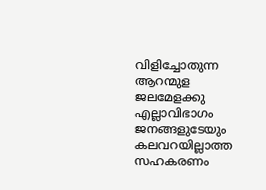വിളിച്ചോതുന്ന ആറന്മുള ജലമേളക്കു എല്ലാവിഭാഗം ജനങ്ങളുടേയും കലവറയില്ലാത്ത സഹകരണം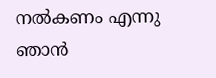നല്‍കണം എന്നു ഞാന്‍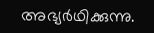അഭ്യര്‍ഥിക്കുന്നു.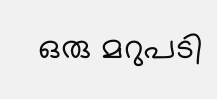ഒരു മറുപടി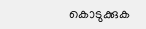കൊടുക്കുക